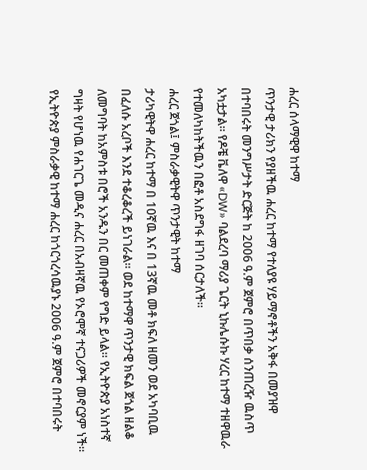ሐረር ሰላማዊዋ ከተማ
ጥንታዊ ታሪክን የያዘችዉ ሐረር ከተማ የተለያዩ ሃይማኖቶችን አቅፋ በመያዝዋ በተባበሩት መንግሥታት ድርጅት ከ 2006 ዓ.ም ጀምሮ በጥበቃ ሰንጠረዥ ዉስጥ አካቷታል። የዶቼ ቬለዋ «DW» ባልደረባ ማሪያ ጌርት ኒኩሌሱኩ ሃረር ከተማ ተዘዋዉራ የተመለካከትችዉን በፎቶ አስደግፋ ዘገባ ሰርታለች።
ሐረር ጀጎል፤ ምስራቃዊትዋ ጥንታዊት ከተማ
ታሪካዊትዋ ሐረር ከተማ በ 10ኛዉ እና በ 13ኛዉ መቶ ክፍለ ዘመን ወደ አካባቢዉ በፈለሱ አረቦች እንደ ተቆረቆረች ይነገራል። ወደ ከተማዋ ጥንታዊ ክፍል ጀጎል ዘልቆ ለመግባት ከአምስቱ በሮች አንዱን በር መጠቀም የግድ ይላል። የኢትዮጵያ አነስተኛ ግዛት የሆነዉ የሐገርጌ መዲና ሐረር በአብዛኛዉ የኦሮሞኛ ተናጋሪዎች መኖርያም ነች። የኢትዮጵያ ምስራቃዊ ከተማ ሐረር ከጎርጎረሳዉያኑ 2006 ዓ.ም ጀምሮ በተባበሩት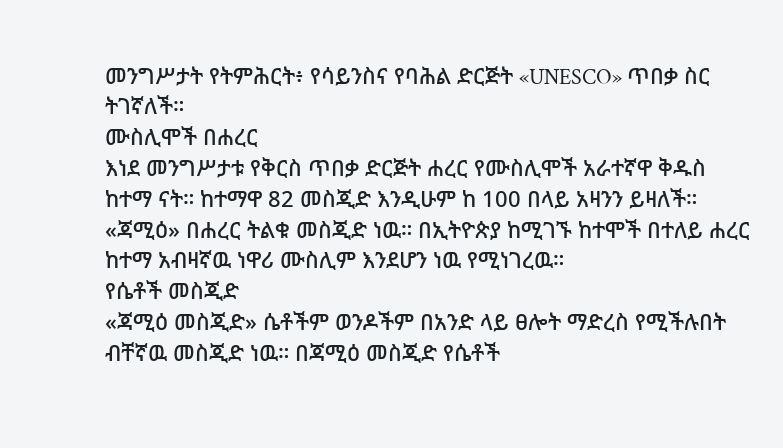መንግሥታት የትምሕርት፥ የሳይንስና የባሕል ድርጅት «UNESCO» ጥበቃ ስር ትገኛለች።
ሙስሊሞች በሐረር
እነደ መንግሥታቱ የቅርስ ጥበቃ ድርጅት ሐረር የሙስሊሞች አራተኛዋ ቅዱስ ከተማ ናት። ከተማዋ 82 መስጂድ እንዲሁም ከ 100 በላይ አዛንን ይዛለች። «ጃሚዕ» በሐረር ትልቁ መስጂድ ነዉ። በኢትዮጵያ ከሚገኙ ከተሞች በተለይ ሐረር ከተማ አብዛኛዉ ነዋሪ ሙስሊም እንደሆን ነዉ የሚነገረዉ።
የሴቶች መስጂድ
«ጃሚዕ መስጂድ» ሴቶችም ወንዶችም በአንድ ላይ ፀሎት ማድረስ የሚችሉበት ብቸኛዉ መስጂድ ነዉ። በጃሚዕ መስጂድ የሴቶች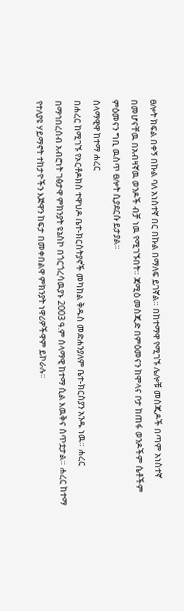ፀሎት ክፍል በቀኝ በኩል ባለ አነስተኛ በር በኩል በማለፍ ይገኛል። በከተማዋ የሚገኙ ሌሎቹ መስጂዶች በጣም አነስተኛ በመሆናቸዉ በአብዛኛዉ ወንዶች ብቻ ነዉ የሚገኙበት። ጃሚዕ መስጂድ በምዕመናን ከሞላና ቦታ ከጠፋ ወንዶችም ሴቶችም ምዕመናን ግቢ ዉስጥ ፀሎት ሲያደርሱ ይታያል።
ሰላማዊዋ ከተማ ሐረር
በሐረር ከሚገኙ የኦርቶዶክስ ተዋህዶ ቤተ-ክርስትያኖች መካከል ቅዱስ መድሐንያለም ቤተ-ክርስያን አንዱ ነዉ። ሐረር በማኅበረሰብ አብሮነት ገፅታዋ ምክንያት ዩኔስኮ በጎርጎረሳዉያኑ 2003 ዓ.ም ሰላማዊ ከተማ ሲል እዉቅና ሰጥቷታል። ሐረር ከተማ የተለያዩ ሃይማኖት ተከታዮችን እጅዋን ከፍታ በመቀበልዋ ምክንያት ነዋሪዎችዋም ይኮራሉ።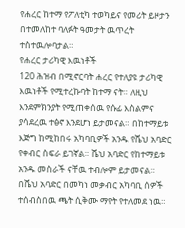የሐረር ከተማ የፖለቲካ ተወካይና የመሪት ይዞታን በተመለከተ ባለፉት ዓመታት ዉጥረት ተስተዉሎባታል።
የሐረር ታሪካዊ እዉነቶች
120 ሕዝብ በሚኖርባት ሐረር የተለያዩ ታሪካዊ እዉነቶች የሚተረኩባት ከተማ ናት። ለዚህ እንደምክንያት የሚጠቀሰዉ የሱፊ እስልምና ያሳደረዉ ተፅኖ እንደሆነ ይታመናል። በከተማይቱ እጅግ ከሚከበሩ አካባቢዎች አንዱ የሼህ አባድር የቀብር ስፍራ ይገኛል። ሼህ አባድር የከተማይቱ አንዱ መስራች ናቸዉ ተብሎም ይታመናል። በሼህ አባድር በመካነ መቃብር አካባቢ ሰዎች ተሰብስበዉ ጫት ሲቅሙ ማየት የተለመደ ነዉ።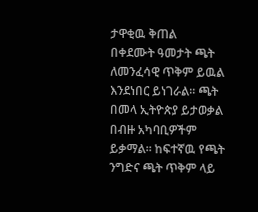ታዋቂዉ ቅጠል
በቀደሙት ዓመታት ጫት ለመንፈሳዊ ጥቅም ይዉል እንደነበር ይነገራል። ጫት በመላ ኢትዮጵያ ይታወቃል በብዙ አካባቢዎችም ይቃማል። ከፍተኛዉ የጫት ንግድና ጫት ጥቅም ላይ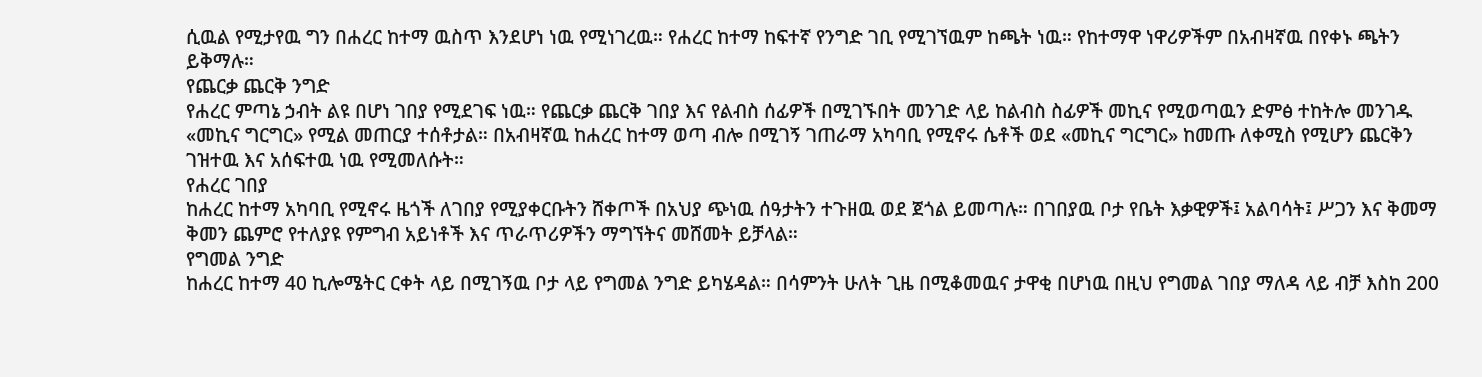ሲዉል የሚታየዉ ግን በሐረር ከተማ ዉስጥ እንደሆነ ነዉ የሚነገረዉ። የሐረር ከተማ ከፍተኛ የንግድ ገቢ የሚገኘዉም ከጫት ነዉ። የከተማዋ ነዋሪዎችም በአብዛኛዉ በየቀኑ ጫትን ይቅማሉ።
የጨርቃ ጨርቅ ንግድ
የሐረር ምጣኔ ኃብት ልዩ በሆነ ገበያ የሚደገፍ ነዉ። የጨርቃ ጨርቅ ገበያ እና የልብስ ሰፊዎች በሚገኙበት መንገድ ላይ ከልብስ ስፊዎች መኪና የሚወጣዉን ድምፅ ተከትሎ መንገዱ «መኪና ግርግር» የሚል መጠርያ ተሰቶታል። በአብዛኛዉ ከሐረር ከተማ ወጣ ብሎ በሚገኝ ገጠራማ አካባቢ የሚኖሩ ሴቶች ወደ «መኪና ግርግር» ከመጡ ለቀሚስ የሚሆን ጨርቅን ገዝተዉ እና አሰፍተዉ ነዉ የሚመለሱት።
የሐረር ገበያ
ከሐረር ከተማ አካባቢ የሚኖሩ ዜጎች ለገበያ የሚያቀርቡትን ሸቀጦች በአህያ ጭነዉ ሰዓታትን ተጉዘዉ ወደ ጀጎል ይመጣሉ። በገበያዉ ቦታ የቤት እቃዊዎች፤ አልባሳት፤ ሥጋን እና ቅመማ ቅመን ጨምሮ የተለያዩ የምግብ አይነቶች እና ጥራጥሪዎችን ማግኘትና መሸመት ይቻላል።
የግመል ንግድ
ከሐረር ከተማ 40 ኪሎሜትር ርቀት ላይ በሚገኝዉ ቦታ ላይ የግመል ንግድ ይካሄዳል። በሳምንት ሁለት ጊዜ በሚቆመዉና ታዋቂ በሆነዉ በዚህ የግመል ገበያ ማለዳ ላይ ብቻ እስከ 200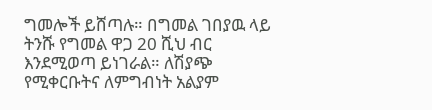ግመሎች ይሸጣሉ። በግመል ገበያዉ ላይ ትንሹ የግመል ዋጋ 20 ሺህ ብር እንደሚወጣ ይነገራል። ለሽያጭ የሚቀርቡትና ለምግብነት አልያም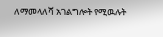ለማመላለሻ አገልግሎት የሚዉሉት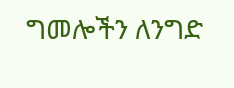ግመሎችን ለንግድ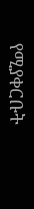የሚያቀርቡት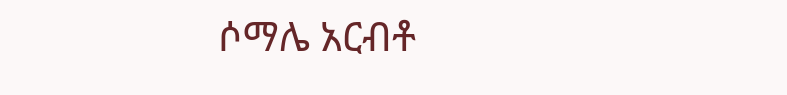ሶማሌ አርብቶ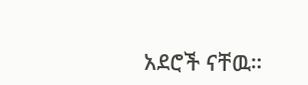አደሮች ናቸዉ።